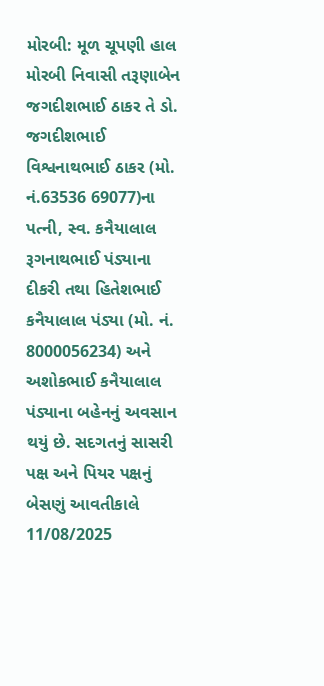મોરબી: મૂળ ચૂપણી હાલ મોરબી નિવાસી તરૂણાબેન જગદીશભાઈ ઠાકર તે ડો. જગદીશભાઈ વિશ્વનાથભાઈ ઠાકર (મો. નં.63536 69077)ના પત્ની, સ્વ. કનૈયાલાલ રૂગનાથભાઈ પંડ્યાના દીકરી તથા હિતેશભાઈ કનૈયાલાલ પંડ્યા (મો. નં. 8000056234) અને અશોકભાઈ કનૈયાલાલ પંડ્યાના બહેનનું અવસાન થયું છે. સદગતનું સાસરી પક્ષ અને પિયર પક્ષનું બેસણું આવતીકાલે 11/08/2025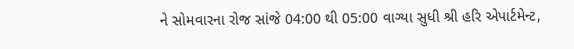ને સોમવારના રોજ સાંજે 04:00 થી 05:00 વાગ્યા સુધી શ્રી હરિ એપાર્ટમેન્ટ,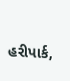હરીપાર્ક,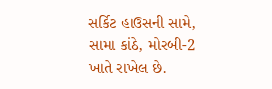સર્કિટ હાઉસની સામે, સામા કાંઠે, મોરબી-2 ખાતે રાખેલ છે.